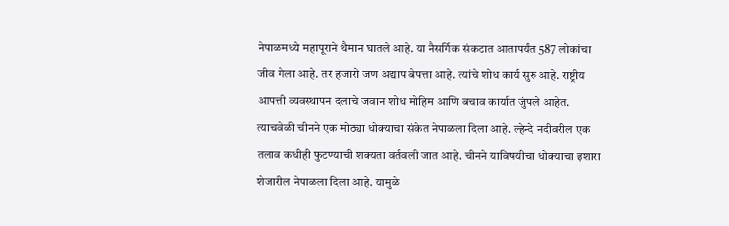नेपाळमध्ये महापूराने थैमान घातले आहे. या नैसर्गिक संकटात आतापर्यंत 587 लोकांचा जीव गेला आहे. तर हजारो जण अद्याप बेपत्ता आहे. त्यांचे शोध कार्य सुरु आहे. राष्ट्रीय आपत्ती व्यवस्थापन दलाचे जवान शोध मोहिम आणि बचाव कार्यात जुंपले आहेत. त्याचवेळी चीनने एक मोठ्या धोक्याचा संकेत नेपाळला दिला आहे. ल्हेन्दे नदीवरील एक तलाव कधीही फुटण्याची शक्यता वर्तवली जात आहे. चीनने याविषयीचा धोक्याचा इशारा शेजारील नेपाळला दिला आहे. यामुळे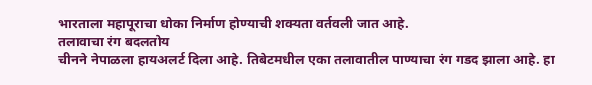भारताला महापूराचा धोका निर्माण होण्याची शक्यता वर्तवली जात आहे.
तलावाचा रंग बदलतोय
चीनने नेपाळला हायअलर्ट दिला आहे. तिबेटमधील एका तलावातील पाण्याचा रंग गडद झाला आहे. हा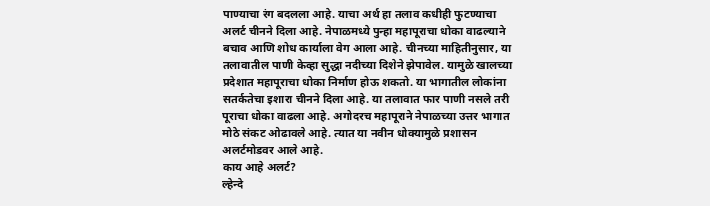पाण्याचा रंग बदलला आहे. याचा अर्थ हा तलाव कधीही फुटण्याचा अलर्ट चीनने दिला आहे. नेपाळमध्ये पुन्हा महापूराचा धोका वाढल्याने बचाव आणि शोध कार्याला वेग आला आहे. चीनच्या माहितीनुसार, या तलावातील पाणी केव्हा सुद्धा नदीच्या दिशेने झेपावेल. यामुळे खालच्या प्रदेशात महापूराचा धोका निर्माण होऊ शकतो. या भागातील लोकांना सतर्कतेचा इशारा चीनने दिला आहे. या तलावात फार पाणी नसले तरी पूराचा धोका वाढला आहे. अगोदरच महापूराने नेपाळच्या उत्तर भागात मोठे संकट ओढावले आहे. त्यात या नवीन धोक्यामुळे प्रशासन अलर्टमोडवर आले आहे.
काय आहे अलर्ट?
ल्हेन्दे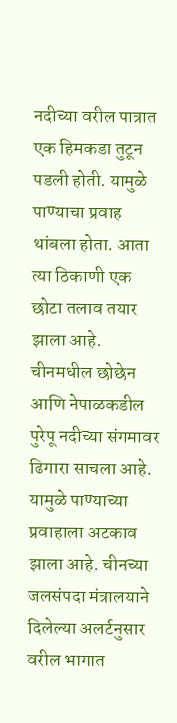नदीच्या वरील पात्रात एक हिमकडा तुटून पडली होती. यामुळे पाण्याचा प्रवाह थांबला होता. आता त्या ठिकाणी एक छोटा तलाव तयार झाला आहे. चीनमधील छोछेन आणि नेपाळकडील पुरेपू नदीच्या संगमावर ढिगारा साचला आहे. यामुळे पाण्याच्या प्रवाहाला अटकाव झाला आहे. चीनच्या जलसंपदा मंत्रालयाने दिलेल्या अलर्टनुसार वरील भागात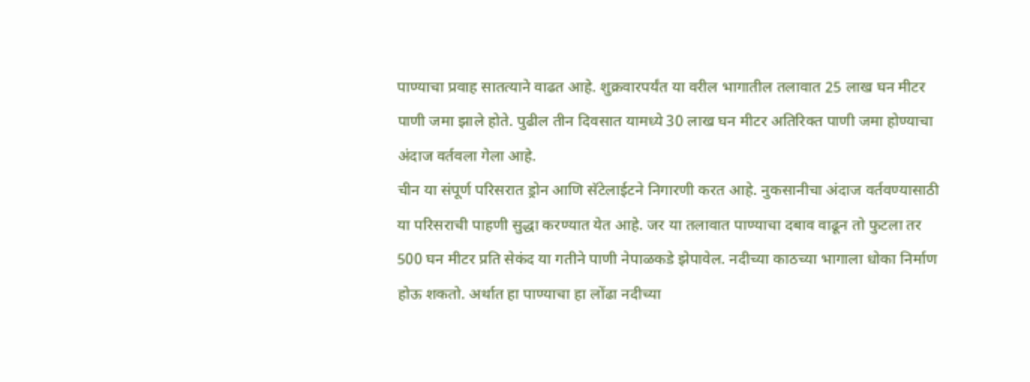पाण्याचा प्रवाह सातत्याने वाढत आहे. शुक्रवारपर्यंत या वरील भागातील तलावात 25 लाख घन मीटर पाणी जमा झाले होते. पुढील तीन दिवसात यामध्ये 30 लाख घन मीटर अतिरिक्त पाणी जमा होण्याचा अंदाज वर्तवला गेला आहे.
चीन या संपूर्ण परिसरात ड्रोन आणि सॅटेलाईटने निगारणी करत आहे. नुकसानीचा अंदाज वर्तवण्यासाठी या परिसराची पाहणी सुद्धा करण्यात येत आहे. जर या तलावात पाण्याचा दबाव वाढून तो फुटला तर 500 घन मीटर प्रति सेकंद या गतीने पाणी नेपाळकडे झेपावेल. नदीच्या काठच्या भागाला धोका निर्माण होऊ शकतो. अर्थात हा पाण्याचा हा लोंढा नदीच्या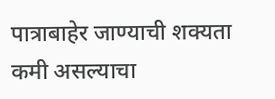पात्राबाहेर जाण्याची शक्यता कमी असल्याचा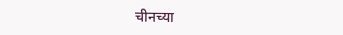चीनच्या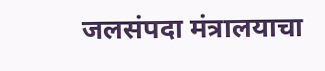जलसंपदा मंत्रालयाचा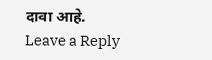दावा आहे.
Leave a Reply